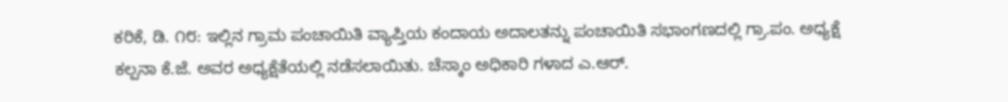ಕರಿಕೆ, ಡಿ. ೧೮: ಇಲ್ಲಿನ ಗ್ರಾಮ ಪಂಚಾಯಿತಿ ವ್ಯಾಪ್ತಿಯ ಕಂದಾಯ ಅದಾಲತನ್ನು ಪಂಚಾಯಿತಿ ಸಭಾಂಗಣದಲ್ಲಿ ಗ್ರಾ.ಪಂ. ಅಧ್ಯಕ್ಷೆ ಕಲ್ಪನಾ ಕೆ.ಜೆ. ಅವರ ಅಧ್ಯಕ್ಷೆತೆಯಲ್ಲಿ ನಡೆಸಲಾಯಿತು. ಚೆಸ್ಕಾಂ ಅಧಿಕಾರಿ ಗಳಾದ ಎ.ಆರ್.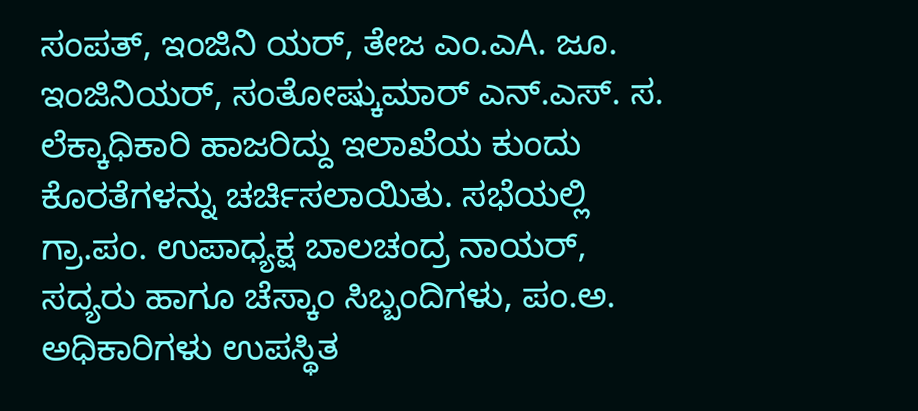ಸಂಪತ್, ಇಂಜಿನಿ ಯರ್, ತೇಜ ಎಂ.ಎA. ಜೂ. ಇಂಜಿನಿಯರ್, ಸಂತೋಷ್ಕುಮಾರ್ ಎನ್.ಎಸ್. ಸ. ಲೆಕ್ಕಾಧಿಕಾರಿ ಹಾಜರಿದ್ದು ಇಲಾಖೆಯ ಕುಂದು ಕೊರತೆಗಳನ್ನು ಚರ್ಚಿಸಲಾಯಿತು. ಸಭೆಯಲ್ಲಿ ಗ್ರಾ.ಪಂ. ಉಪಾಧ್ಯಕ್ಷ ಬಾಲಚಂದ್ರ ನಾಯರ್, ಸದ್ಯರು ಹಾಗೂ ಚೆಸ್ಕಾಂ ಸಿಬ್ಬಂದಿಗಳು, ಪಂ.ಅ. ಅಧಿಕಾರಿಗಳು ಉಪಸ್ಥಿತ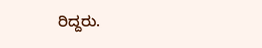ರಿದ್ದರು.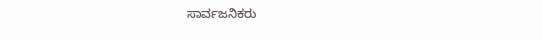ಸಾರ್ವಜನಿಕರು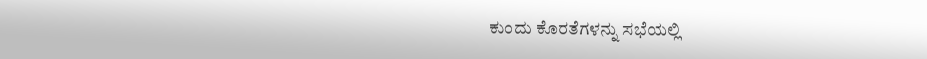ಕುಂದು ಕೊರತೆಗಳನ್ನು ಸಭೆಯಲ್ಲಿ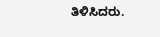ತಿಳಿಸಿದರು.